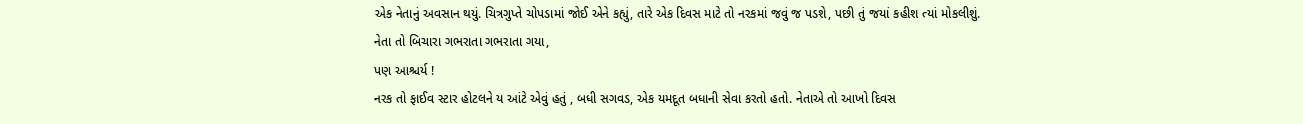એક નેતાનું અવસાન થયું. ચિત્રગુપ્તે ચોપડામાં જોઈ એને કહ્યું, તારે એક દિવસ માટે તો નરકમાં જવું જ પડશે, પછી તું જયાં કહીશ ત્યાં મોકલીશું.
નેતા તો બિચારા ગભરાતા ગભરાતા ગયા,
પણ આશ્ચર્ય !
નરક તો ફાઈવ સ્ટાર હોટલને ય આંટે એવું હતું , બધી સગવડ, એક યમદૂત બધાની સેવા કરતો હતો. નેતાએ તો આખો દિવસ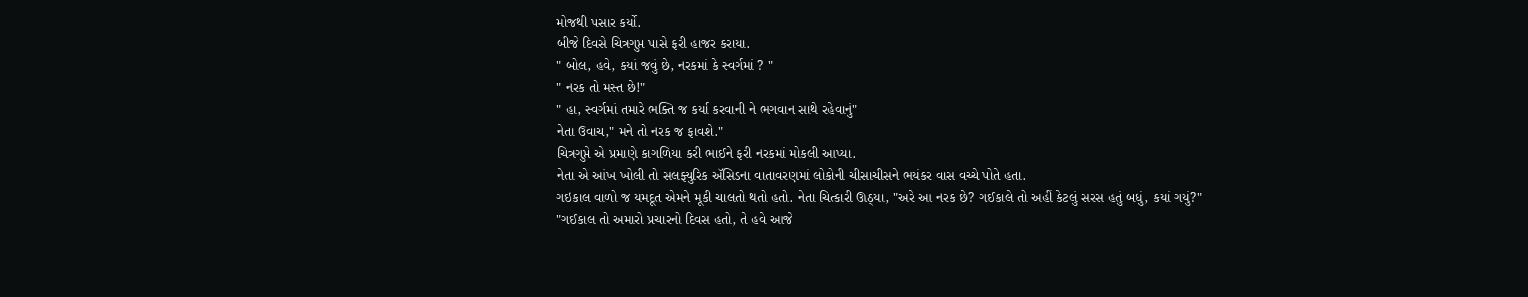મોજથી પસાર કર્યો.
બીજે દિવસે ચિત્રગુપ્ત પાસે ફરી હાજર કરાયા.
" બોલ, હવે, કયાં જવું છે, નરકમાં કે સ્વર્ગમાં ? "
" નરક તો મસ્ત છે!"
" હા, સ્વર્ગમાં તમારે ભક્તિ જ કર્યા કરવાની ને ભગવાન સાથે રહેવાનું"
નેતા ઉવાચ," મને તો નરક જ ફાવશે."
ચિત્રગુપ્તે એ પ્રમાણે કાગળિયા કરી ભાઈને ફરી નરકમાં મોકલી આપ્યા.
નેતા એ આંખ ખોલી તો સલફ્યુરિક ઍસિડના વાતાવરણમાં લોકોની ચીસાચીસને ભયંકર વાસ વચ્ચે પોતે હતા.
ગઇકાલ વાળો જ યમદૂત એમને મૂકી ચાલતો થતો હતો. નેતા ચિત્કારી ઊઠ્યા, "અરે આ નરક છે? ગઈકાલે તો અહીં કેટલું સરસ હતું બધું, કયાં ગયું?"
"ગઈકાલ તો અમારો પ્રચારનો દિવસ હતો, તે હવે આજે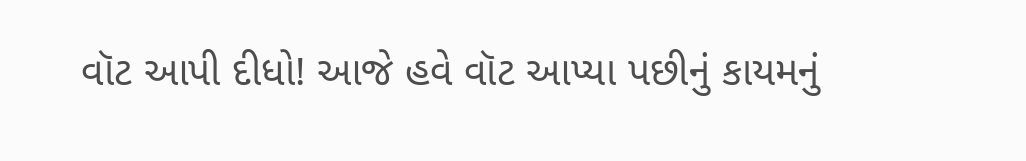વૉટ આપી દીધો! આજે હવે વૉટ આપ્યા પછીનું કાયમનું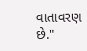વાતાવરણ છે."